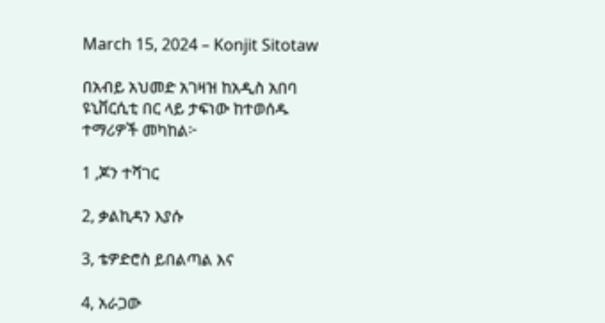March 15, 2024 – Konjit Sitotaw

በአብይ አህመድ አገዛዝ ከአዲስ አበባ ዩኒቨርሲቲ በር ላይ ታፍነው ከተወሰዱ ተማሪዎች መካከል፦

1 ,ጆን ተሻገር

2, ቃልኪዳን እያሱ

3, ቴዎድሮስ ይበልጣል እና

4, አራጋው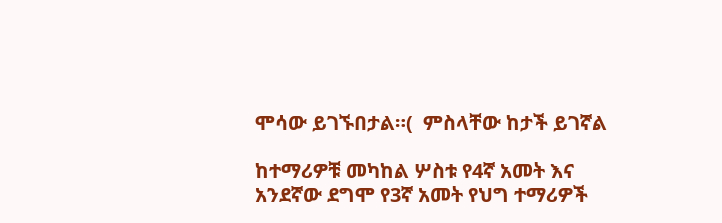ሞሳው ይገኙበታል።(  ምስላቸው ከታች ይገኛል

ከተማሪዎቹ መካከል ሦስቱ የ4ኛ አመት እና አንደኛው ደግሞ የ3ኛ አመት የህግ ተማሪዎች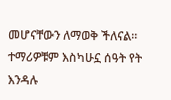መሆናቸውን ለማወቅ ችለናል። ተማሪዎቹም እስካሁኗ ሰዓት የት እንዳሉ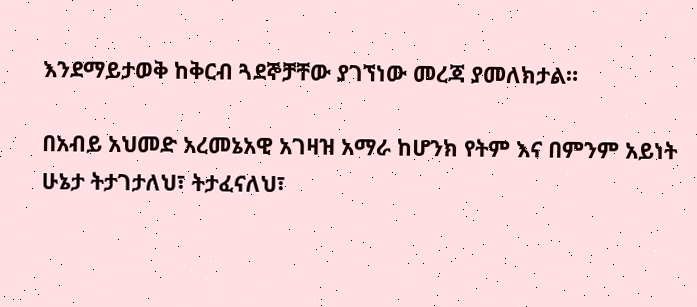እንደማይታወቅ ከቅርብ ጓደኞቻቸው ያገኘነው መረጃ ያመለክታል።

በአብይ አህመድ አረመኔአዊ አገዛዝ አማራ ከሆንክ የትም እና በምንም አይነት ሁኔታ ትታገታለህ፣ ትታፈናለህ፣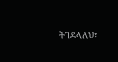ትገደላለህ፣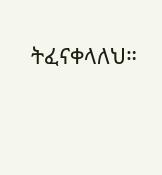ትፈናቀላለህ።